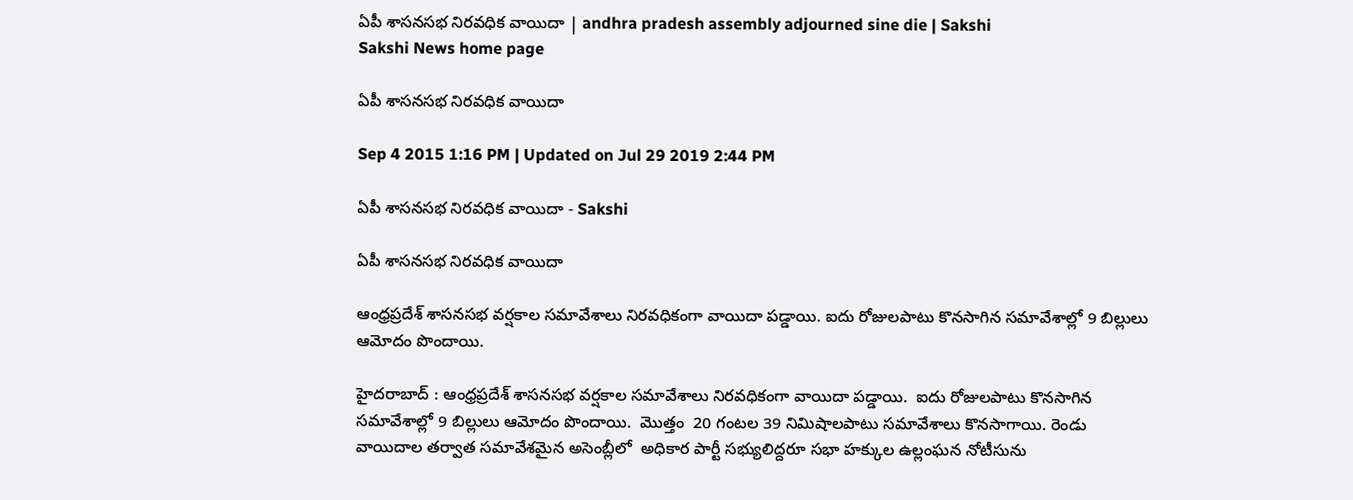ఏపీ శాసనసభ నిరవధిక వాయిదా | andhra pradesh assembly adjourned sine die | Sakshi
Sakshi News home page

ఏపీ శాసనసభ నిరవధిక వాయిదా

Sep 4 2015 1:16 PM | Updated on Jul 29 2019 2:44 PM

ఏపీ శాసనసభ నిరవధిక వాయిదా - Sakshi

ఏపీ శాసనసభ నిరవధిక వాయిదా

ఆంధ్రప్రదేశ్ శాసనసభ వర్షకాల సమావేశాలు నిరవధికంగా వాయిదా పడ్డాయి. ఐదు రోజులపాటు కొనసాగిన సమావేశాల్లో 9 బిల్లులు ఆమోదం పొందాయి.

హైదరాబాద్ : ఆంధ్రప్రదేశ్ శాసనసభ వర్షకాల సమావేశాలు నిరవధికంగా వాయిదా పడ్డాయి.  ఐదు రోజులపాటు కొనసాగిన సమావేశాల్లో 9 బిల్లులు ఆమోదం పొందాయి.  మొత్తం  20 గంటల 39 నిమిషాలపాటు సమావేశాలు కొనసాగాయి. రెండు వాయిదాల తర్వాత సమావేశమైన అసెంబ్లీలో  అధికార పార్టీ సభ్యులిద్దరూ సభా హక్కుల ఉల్లంఘన నోటీసును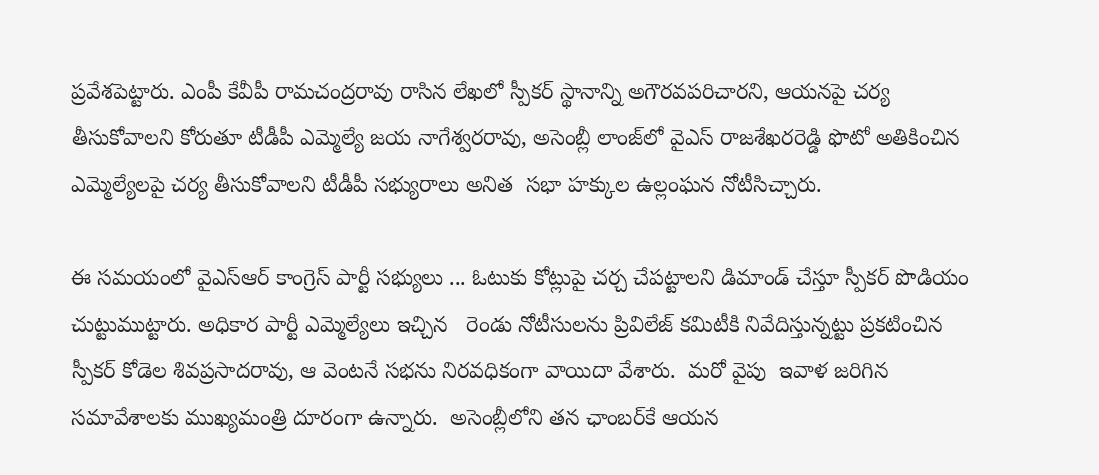ప్రవేశపెట్టారు. ఎంపీ కేవీపీ రామచంద్రరావు రాసిన లేఖలో స్పీకర్‌ స్థానాన్ని అగౌరవపరిచారని, ఆయనపై చర్య తీసుకోవాలని కోరుతూ టీడీపీ ఎమ్మెల్యే జయ నాగేశ్వరరావు, అసెంబ్లీ లాంజ్‌లో వైఎస్ రాజశేఖరరెడ్డి ఫొటో అతికించిన ఎమ్మెల్యేలపై చర్య తీసుకోవాలని టీడీపీ సభ్యురాలు అనిత  సభా హక్కుల ఉల్లంఘన నోటీసిచ్చారు.

ఈ సమయంలో వైఎస్‌ఆర్‌ కాంగ్రెస్ పార్టీ సభ్యులు ... ఓటుకు కోట్లుపై చర్చ చేపట్టాలని డిమాండ్‌ చేస్తూ స్పీకర్‌ పొడియం చుట్టుముట్టారు. అధికార పార్టీ ఎమ్మెల్యేలు ఇచ్చిన   రెండు నోటీసులను ప్రివిలేజ్‌ కమిటీకి నివేదిస్తున్నట్టు ప్రకటించిన స్పీకర్ కోడెల శివప్రసాదరావు‌, ఆ వెంటనే సభను నిరవధికంగా వాయిదా వేశారు.  మరో వైపు  ఇవాళ జరిగిన సమావేశాలకు ముఖ్యమంత్రి దూరంగా ఉన్నారు.  అసెంబ్లీలోని తన ఛాంబర్‌కే ఆయన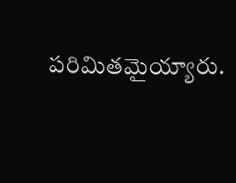పరిమితమైయ్యారు.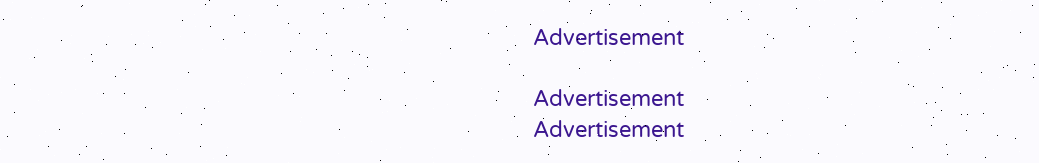Advertisement

Advertisement
Advertisement